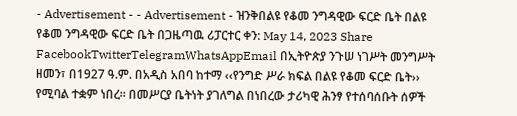- Advertisement - - Advertisement - ዝንቅበልዩ የቆመ ንግዳዊው ፍርድ ቤት በልዩ የቆመ ንግዳዊው ፍርድ ቤት በጋዜጣዉ ሪፓርተር ቀን: May 14, 2023 Share FacebookTwitterTelegramWhatsAppEmail በኢትዮጵያ ንጉሠ ነገሥት መንግሥት ዘመን፣ በ1927 ዓ.ም. በአዲስ አበባ ከተማ ‹‹የንግድ ሥራ ክፍል በልዩ የቆመ ፍርድ ቤት›› የሚባል ተቋም ነበረ፡፡ በመሥርያ ቤትነት ያገለግል በነበረው ታሪካዊ ሕንፃ የተሰባሰቡት ሰዎች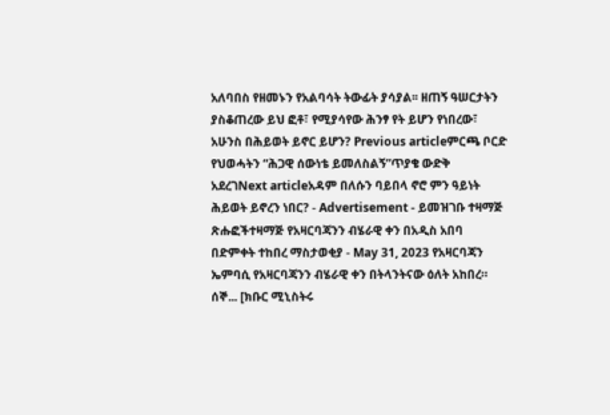አለባበስ የዘመኑን የአልባሳት ትውፊት ያሳያል፡፡ ዘጠኝ ዓሠርታትን ያስቆጠረው ይህ ፎቶ፣ የሚያሳየው ሕንፃ የት ይሆን የነበረው፣ አሁንስ በሕይወት ይኖር ይሆን? Previous articleምርጫ ቦርድ የህወሓትን “ሕጋዊ ሰውነቴ ይመለስልኝ”ጥያቄ ውድቅ አደረገNext articleአዳም በለሱን ባይበላ ኖሮ ምን ዓይነት ሕይወት ይኖረን ነበር? - Advertisement - ይመዝገቡ ተዛማጅ ጽሑፎችተዛማጅ የአዛርባጃንን ብሄራዊ ቀን በአዲስ አበባ በድምቀት ተከበረ ማስታወቂያ - May 31, 2023 የአዛርባጃን ኤምባሲ የአዛርባጃንን ብሄራዊ ቀን በትላንትናው ዕለት አከበረ። ሰኞ... [ክቡር ሚኒስትሩ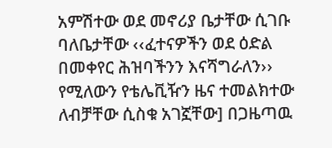አምሽተው ወደ መኖሪያ ቤታቸው ሲገቡ ባለቤታቸው ‹‹ፈተናዎችን ወደ ዕድል በመቀየር ሕዝባችንን እናሻግራለን›› የሚለውን የቴሌቪዥን ዜና ተመልክተው ለብቻቸው ሲስቁ አገኟቸው] በጋዜጣዉ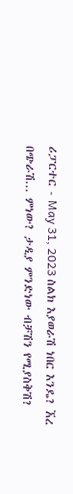ሪፓርተር - May 31, 2023 ስልክ እያወራሽ ነበር እንዴ? ኧረ በጭራሽ... ምነው? ታዲያ ምንድነው ብቻሽን የሚያስቅሽ?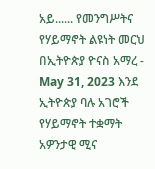አይ...... የመንግሥትና የሃይማኖት ልዩነት መርህ በኢትዮጵያ ዮናስ አማረ - May 31, 2023 እንደ ኢትዮጵያ ባሉ አገሮች የሃይማኖት ተቋማት አዎንታዊ ሚና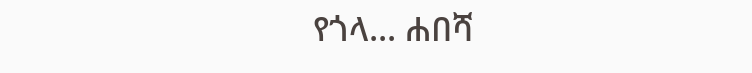የጎላ... ሐበሻ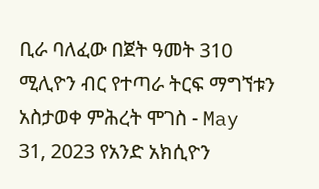ቢራ ባለፈው በጀት ዓመት 310 ሚሊዮን ብር የተጣራ ትርፍ ማግኘቱን አስታወቀ ምሕረት ሞገስ - May 31, 2023 የአንድ አክሲዮን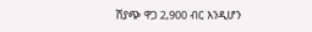ሽያጭ ዋጋ 2,900 ብር እንዲሆን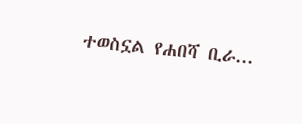ተወስኗል የሐበሻ ቢራ...